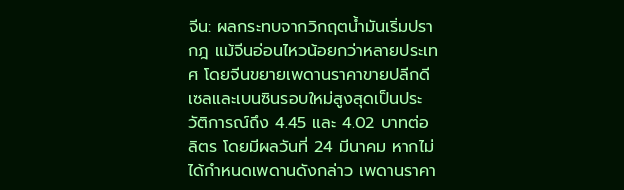จีน: ผลกระทบจากวิกฤตน้ำมันเริ่มปรากฎ แม้จีนอ่อนไหวน้อยกว่าหลายประเทศ โดยจีนขยายเพดานราคาขายปลีกดีเซลและเบนซินรอบใหม่สูงสุดเป็นประวัติการณ์ถึง 4.45 และ 4.02 บาทต่อลิตร โดยมีผลวันที่ 24 มีนาคม หากไม่ได้กำหนดเพดานดังกล่าว เพดานราคา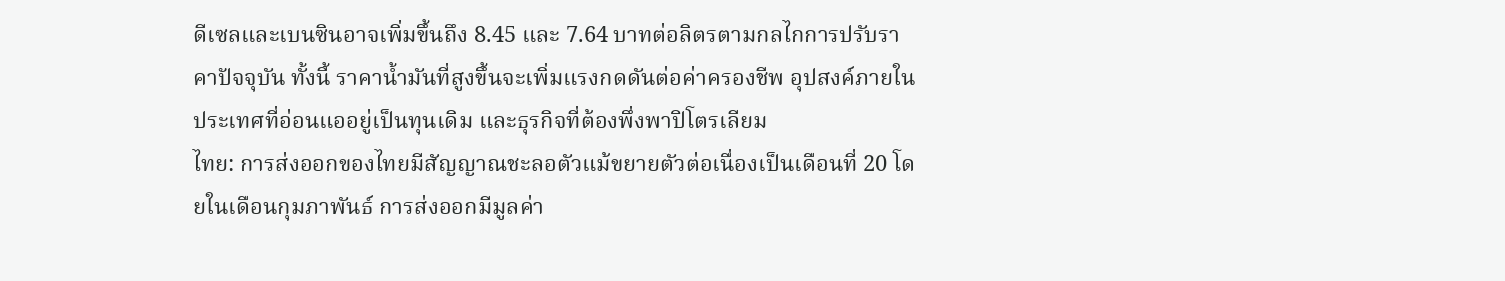ดีเซลและเบนซินอาจเพิ่มขึ้นถึง 8.45 และ 7.64 บาทต่อลิตรตามกลไกการปรับราคาปัจจุบัน ทั้งนี้ ราคาน้ำมันที่สูงขึ้นจะเพิ่มแรงกดดันต่อค่าครองชีพ อุปสงค์ภายในประเทศที่อ่อนแออยู่เป็นทุนเดิม และธุรกิจที่ต้องพึ่งพาปิโตรเลียม
ไทย: การส่งออกของไทยมีสัญญาณชะลอตัวแม้ขยายตัวต่อเนื่องเป็นเดือนที่ 20 โดยในเดือนกุมภาพันธ์ การส่งออกมีมูลค่า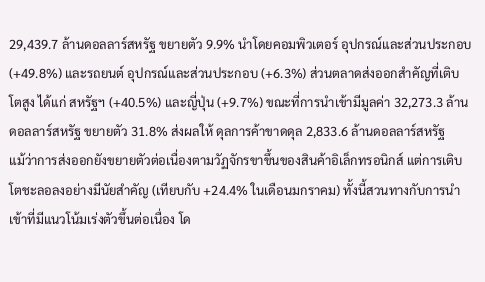29,439.7 ล้านดอลลาร์สหรัฐ ขยายตัว 9.9% นำโดยคอมพิวเตอร์ อุปกรณ์และส่วนประกอบ (+49.8%) และรถยนต์ อุปกรณ์และส่วนประกอบ (+6.3%) ส่วนตลาดส่งออกสำคัญที่เติบโตสูง ได้แก่ สหรัฐฯ (+40.5%) และญี่ปุ่น (+9.7%) ขณะที่การนำเข้ามีมูลค่า 32,273.3 ล้านดอลลาร์สหรัฐ ขยายตัว 31.8% ส่งผลให้ ดุลการค้าขาดดุล 2,833.6 ล้านดอลลาร์สหรัฐ
แม้ว่าการส่งออกยังขยายตัวต่อเนื่องตามวัฏจักรขาขึ้นของสินค้าอิเล็กทรอนิกส์ แต่การเติบโตชะลอลงอย่างมีนัยสำคัญ (เทียบกับ +24.4% ในเดือนมกราคม) ทั้งนี้สวนทางกับการนำเข้าที่มีแนวโน้มเร่งตัวขึ้นต่อเนื่อง โด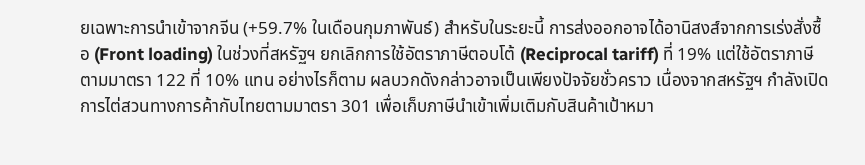ยเฉพาะการนำเข้าจากจีน (+59.7% ในเดือนกุมภาพันธ์) สำหรับในระยะนี้ การส่งออกอาจได้อานิสงส์จากการเร่งสั่งซื้อ (Front loading) ในช่วงที่สหรัฐฯ ยกเลิกการใช้อัตราภาษีตอบโต้ (Reciprocal tariff) ที่ 19% แต่ใช้อัตราภาษีตามมาตรา 122 ที่ 10% แทน อย่างไรก็ตาม ผลบวกดังกล่าวอาจเป็นเพียงปัจจัยชั่วคราว เนื่องจากสหรัฐฯ กำลังเปิดการไต่สวนทางการค้ากับไทยตามมาตรา 301 เพื่อเก็บภาษีนำเข้าเพิ่มเติมกับสินค้าเป้าหมา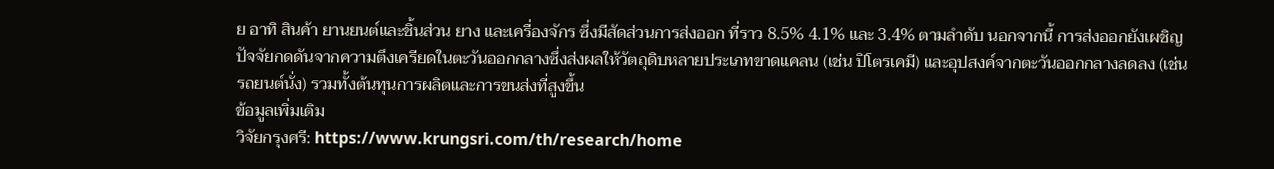ย อาทิ สินค้า ยานยนต์และชิ้นส่วน ยาง และเครื่องจักร ซึ่งมีสัดส่วนการส่งออก ที่ราว 8.5% 4.1% และ 3.4% ตามลำดับ นอกจากนี้ การส่งออกยังเผชิญปัจจัยกดดันจากความตึงเครียดในตะวันออกกลางซึ่งส่งผลให้วัตถุดิบหลายประเภทขาดแคลน (เช่น ปิโตรเคมี) และอุปสงค์จากตะวันออกกลางลดลง (เช่น รถยนต์นั่ง) รวมทั้งต้นทุนการผลิตและการขนส่งที่สูงขึ้น
ข้อมูลเพิ่มเติม
วิจัยกรุงศรี: https://www.krungsri.com/th/research/home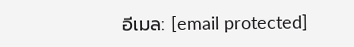อีเมล: [email protected]